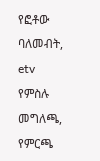የፎቶው ባለመብት, etv
የምስሉ መግለጫ, የምርጫ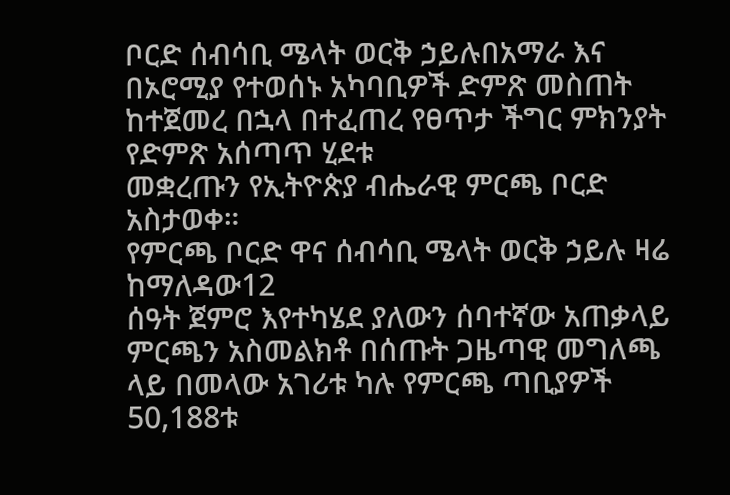ቦርድ ሰብሳቢ ሜላት ወርቅ ኃይሉበአማራ እና በኦሮሚያ የተወሰኑ አካባቢዎች ድምጽ መስጠት ከተጀመረ በኋላ በተፈጠረ የፀጥታ ችግር ምክንያት የድምጽ አሰጣጥ ሂደቱ
መቋረጡን የኢትዮጵያ ብሔራዊ ምርጫ ቦርድ አስታወቀ።
የምርጫ ቦርድ ዋና ሰብሳቢ ሜላት ወርቅ ኃይሉ ዛሬ ከማለዳው12
ሰዓት ጀምሮ እየተካሄደ ያለውን ሰባተኛው አጠቃላይ ምርጫን አስመልክቶ በሰጡት ጋዜጣዊ መግለጫ ላይ በመላው አገሪቱ ካሉ የምርጫ ጣቢያዎች 50,188ቱ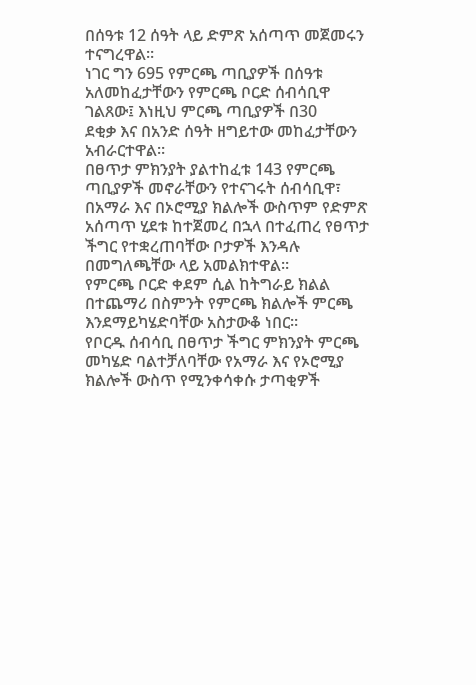በሰዓቱ 12 ሰዓት ላይ ድምጽ አሰጣጥ መጀመሩን ተናግረዋል።
ነገር ግን 695 የምርጫ ጣቢያዎች በሰዓቱ አለመከፈታቸውን የምርጫ ቦርድ ሰብሳቢዋ ገልጸው፤ እነዚህ ምርጫ ጣቢያዎች በ30
ደቂቃ እና በአንድ ሰዓት ዘግይተው መከፈታቸውን አብራርተዋል።
በፀጥታ ምክንያት ያልተከፈቱ 143 የምርጫ ጣቢያዎች መኖራቸውን የተናገሩት ሰብሳቢዋ፣ በአማራ እና በኦሮሚያ ክልሎች ውስጥም የድምጽ
አሰጣጥ ሂደቱ ከተጀመረ በኋላ በተፈጠረ የፀጥታ ችግር የተቋረጠባቸው ቦታዎች እንዳሉ በመግለጫቸው ላይ አመልክተዋል።
የምርጫ ቦርድ ቀደም ሲል ከትግራይ ክልል በተጨማሪ በስምንት የምርጫ ክልሎች ምርጫ እንደማይካሄድባቸው አስታውቆ ነበር።
የቦርዱ ሰብሳቢ በፀጥታ ችግር ምክንያት ምርጫ መካሄድ ባልተቻለባቸው የአማራ እና የኦሮሚያ ክልሎች ውስጥ የሚንቀሳቀሱ ታጣቂዎች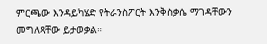ምርጫው እንዳይካሄድ የትራንስፖርት እንቅስቃሴ ማገዳቸውን መግለጻቸው ይታወቃል።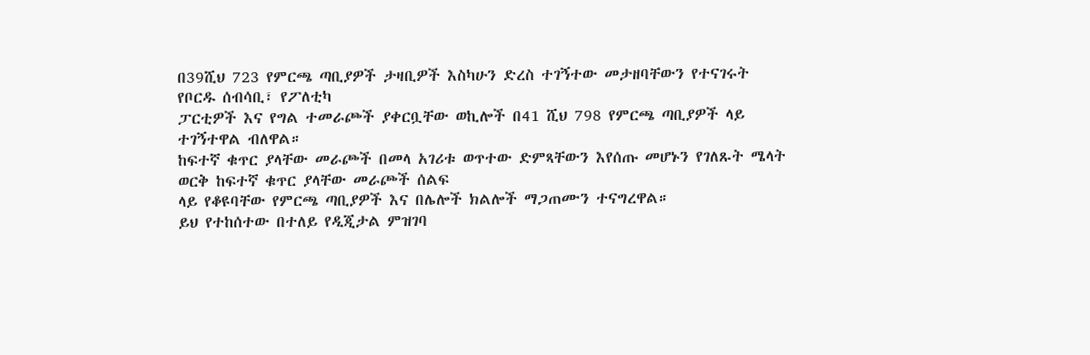በ39ሺህ 723 የምርጫ ጣቢያዎች ታዛቢዎች እስካሁን ድረስ ተገኝተው መታዘባቸውን የተናገሩት የቦርዱ ሰብሳቢ፣ የፖለቲካ
ፓርቲዎች እና የግል ተመራጮች ያቀርቧቸው ወኪሎች በ41 ሺህ 798 የምርጫ ጣቢያዎች ላይ ተገኝተዋል ብለዋል።
ከፍተኛ ቁጥር ያላቸው መራጮች በመላ አገሪቱ ወጥተው ድምጻቸውን እየሰጡ መሆኑን የገለጹት ሜላት ወርቅ ከፍተኛ ቁጥር ያላቸው መራጮች ሰልፍ
ላይ የቆዩባቸው የምርጫ ጣቢያዎች እና በሌሎች ክልሎች ማጋጠሙን ተናግረዋል።
ይህ የተከሰተው በተለይ የዲጂታል ምዝገባ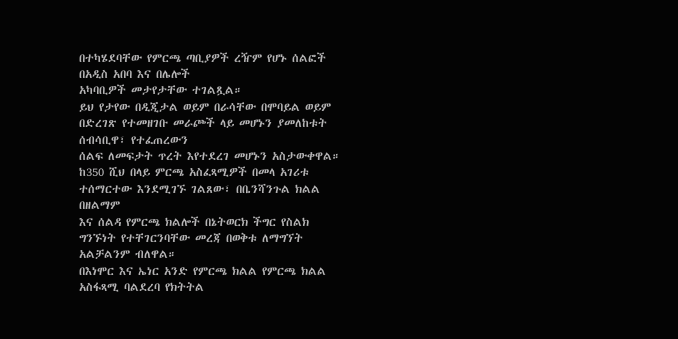በተካሄደባቸው የምርጫ ጣቢያዎች ረዥም የሆኑ ሰልፎች በአዲስ አበባ እና በሌሎች
አካባቢዎች መታየታቸው ተገልጿል።
ይህ የታየው በዲጂታል ወይም በራሳቸው በሞባይል ወይም በድረገጽ የተመዘገቡ መራጮች ላይ መሆኑን ያመለከቱት ሰብሳቢዋ፣ የተፈጠረውን
ሰልፍ ለመፍታት ጥረት እየተደረገ መሆኑን አስታውቀዋል።
ከ350 ሺህ በላይ ምርጫ አስፈጻሚዎች በመላ አገሪቱ ተሰማርተው እንደሚገኙ ገልጸው፣ በቤንሻንጉል ክልል በዘልማም
እና ሰልዳ የምርጫ ክልሎች በኔትወርክ ችግር የስልክ ግንኙነት የተቸገርንባቸው መረጃ በወቅቱ ለማግኘት አልቻልንም ብለዋል።
በእነሞር እና ኤነር አንድ የምርጫ ክልል የምርጫ ክልል አስፋጻሚ ባልደረባ የክትትል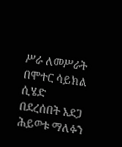ሥራ ለመሥራት በሞተር ሳይክል ሲሄድ
በደረሰበት አደጋ ሕይወቱ ማለፉን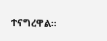ተናግረዋል።